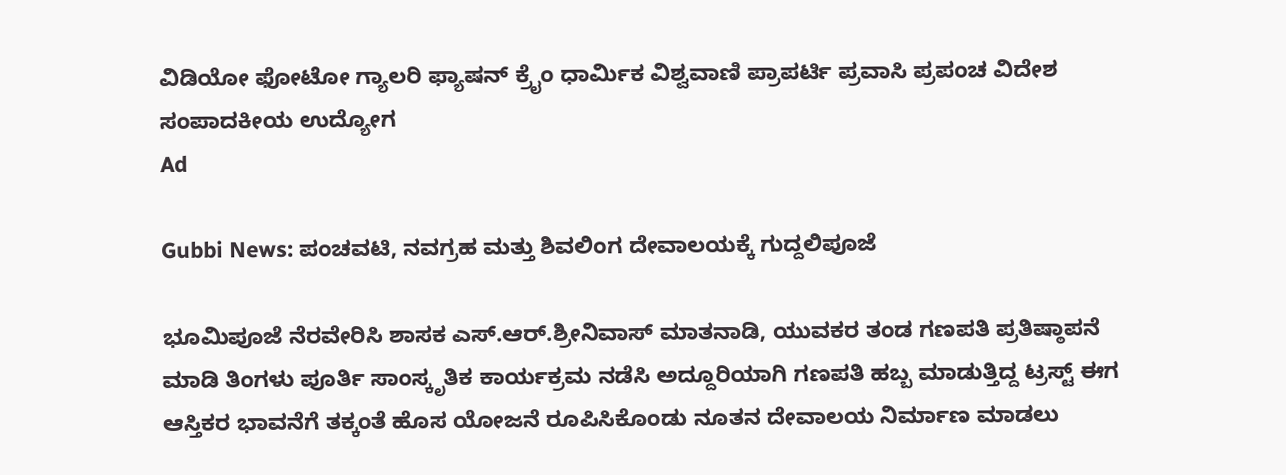ವಿಡಿಯೋ ಫೋಟೋ ಗ್ಯಾಲರಿ ಫ್ಯಾಷನ್ ಕ್ರೈಂ ಧಾರ್ಮಿಕ ವಿಶ್ವವಾಣಿ ಪ್ರಾಪರ್ಟಿ ಪ್ರವಾಸಿ ಪ್ರಪಂಚ ವಿದೇಶ ಸಂಪಾದಕೀಯ ಉದ್ಯೋಗ
Ad

Gubbi News: ಪಂಚವಟಿ, ನವಗ್ರಹ ಮತ್ತು ಶಿವಲಿಂಗ ದೇವಾಲಯಕ್ಕೆ ಗುದ್ದಲಿಪೂಜೆ

ಭೂಮಿಪೂಜೆ ನೆರವೇರಿಸಿ ಶಾಸಕ ಎಸ್.ಆರ್.ಶ್ರೀನಿವಾಸ್ ಮಾತನಾಡಿ, ಯುವಕರ ತಂಡ ಗಣಪತಿ ಪ್ರತಿಷ್ಠಾಪನೆ ಮಾಡಿ ತಿಂಗಳು ಪೂರ್ತಿ ಸಾಂಸ್ಕೃತಿಕ ಕಾರ್ಯಕ್ರಮ ನಡೆಸಿ ಅದ್ದೂರಿಯಾಗಿ ಗಣಪತಿ ಹಬ್ಬ ಮಾಡುತ್ತಿದ್ದ ಟ್ರಸ್ಟ್ ಈಗ ಆಸ್ತಿಕರ ಭಾವನೆಗೆ ತಕ್ಕಂತೆ ಹೊಸ ಯೋಜನೆ ರೂಪಿಸಿಕೊಂಡು ನೂತನ ದೇವಾಲಯ ನಿರ್ಮಾಣ ಮಾಡಲು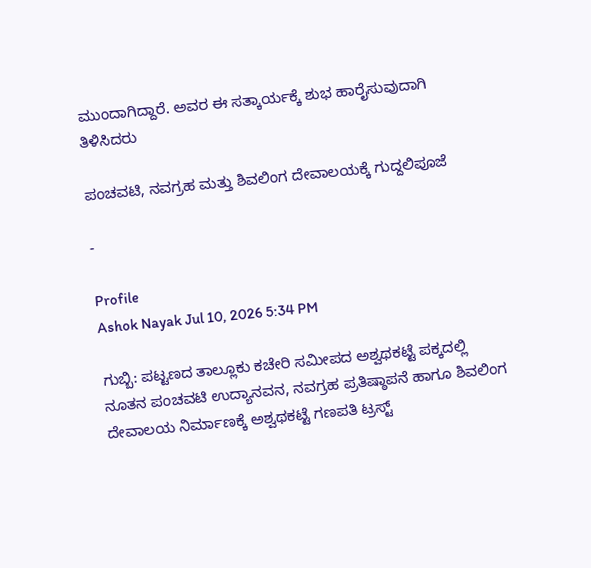ಮುಂದಾಗಿದ್ದಾರೆ. ಅವರ ಈ ಸತ್ಕಾರ್ಯಕ್ಕೆ ಶುಭ ಹಾರೈಸುವುದಾಗಿ ತಿಳಿಸಿದರು

ಪಂಚವಟಿ, ನವಗ್ರಹ ಮತ್ತು ಶಿವಲಿಂಗ ದೇವಾಲಯಕ್ಕೆ ಗುದ್ದಲಿಪೂಜೆ

-

Profile
Ashok Nayak Jul 10, 2026 5:34 PM

ಗುಬ್ಬಿ: ಪಟ್ಟಣದ ತಾಲ್ಲೂಕು ಕಚೇರಿ ಸಮೀಪದ ಅಶ್ವಥಕಟ್ಟೆ ಪಕ್ಕದಲ್ಲಿ ನೂತನ ಪಂಚವಟಿ ಉದ್ಯಾನವನ, ನವಗ್ರಹ ಪ್ರತಿಷ್ಠಾಪನೆ ಹಾಗೂ ಶಿವಲಿಂಗ ದೇವಾಲಯ ನಿರ್ಮಾಣಕ್ಕೆ ಅಶ್ವಥಕಟ್ಟೆ ಗಣಪತಿ ಟ್ರಸ್ಟ್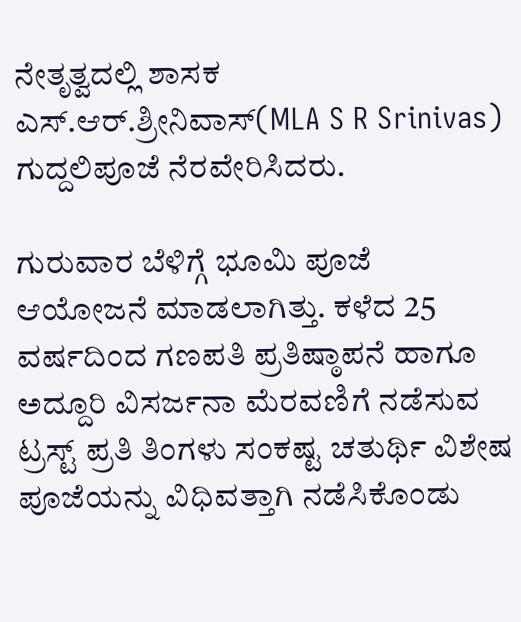ನೇತೃತ್ವದಲ್ಲಿ ಶಾಸಕ ಎಸ್.ಆರ್.ಶ್ರೀನಿವಾಸ್(MLA S R Srinivas) ಗುದ್ದಲಿಪೂಜೆ ನೆರವೇರಿಸಿದರು.

ಗುರುವಾರ ಬೆಳಿಗ್ಗೆ ಭೂಮಿ ಪೂಜೆ ಆಯೋಜನೆ ಮಾಡಲಾಗಿತ್ತು. ಕಳೆದ 25 ವರ್ಷದಿಂದ ಗಣಪತಿ ಪ್ರತಿಷ್ಠಾಪನೆ ಹಾಗೂ ಅದ್ದೂರಿ ವಿಸರ್ಜನಾ ಮೆರವಣಿಗೆ ನಡೆಸುವ ಟ್ರಸ್ಟ್ ಪ್ರತಿ ತಿಂಗಳು ಸಂಕಷ್ಟ ಚತುರ್ಥಿ ವಿಶೇಷ ಪೂಜೆಯನ್ನು ವಿಧಿವತ್ತಾಗಿ ನಡೆಸಿಕೊಂಡು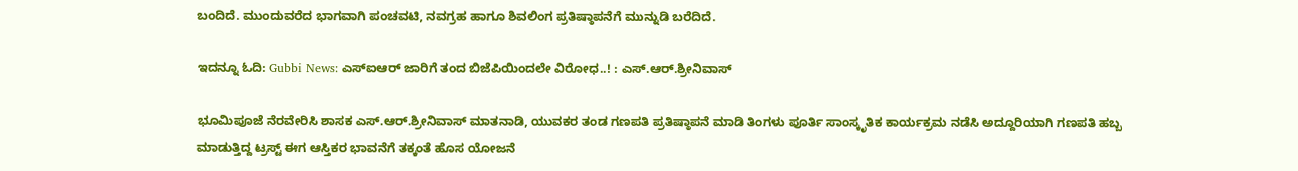ಬಂದಿದೆ. ಮುಂದುವರೆದ ಭಾಗವಾಗಿ ಪಂಚವಟಿ, ನವಗ್ರಹ ಹಾಗೂ ಶಿವಲಿಂಗ ಪ್ರತಿಷ್ಠಾಪನೆಗೆ ಮುನ್ನುಡಿ ಬರೆದಿದೆ.

ಇದನ್ನೂ ಓದಿ: Gubbi News: ಎಸ್ಐಆರ್ ಜಾರಿಗೆ ತಂದ ಬಿಜೆಪಿಯಿಂದಲೇ ವಿರೋಧ..! : ಎಸ್.ಆರ್.ಶ್ರೀನಿವಾಸ್

ಭೂಮಿಪೂಜೆ ನೆರವೇರಿಸಿ ಶಾಸಕ ಎಸ್.ಆರ್.ಶ್ರೀನಿವಾಸ್ ಮಾತನಾಡಿ, ಯುವಕರ ತಂಡ ಗಣಪತಿ ಪ್ರತಿಷ್ಠಾಪನೆ ಮಾಡಿ ತಿಂಗಳು ಪೂರ್ತಿ ಸಾಂಸ್ಕೃತಿಕ ಕಾರ್ಯಕ್ರಮ ನಡೆಸಿ ಅದ್ದೂರಿಯಾಗಿ ಗಣಪತಿ ಹಬ್ಬ ಮಾಡುತ್ತಿದ್ದ ಟ್ರಸ್ಟ್ ಈಗ ಆಸ್ತಿಕರ ಭಾವನೆಗೆ ತಕ್ಕಂತೆ ಹೊಸ ಯೋಜನೆ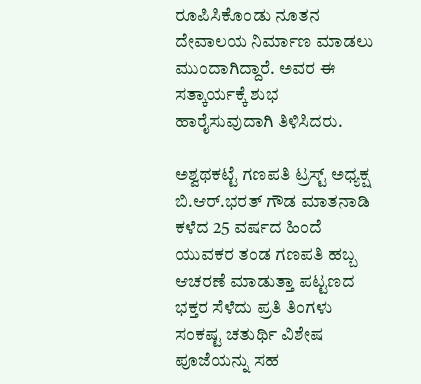ರೂಪಿಸಿಕೊಂಡು ನೂತನ ದೇವಾಲಯ ನಿರ್ಮಾಣ ಮಾಡಲು ಮುಂದಾಗಿದ್ದಾರೆ. ಅವರ ಈ ಸತ್ಕಾರ್ಯಕ್ಕೆ ಶುಭ ಹಾರೈಸುವುದಾಗಿ ತಿಳಿಸಿದರು.

ಅಶ್ವಥಕಟ್ಟೆ ಗಣಪತಿ ಟ್ರಸ್ಟ್ ಅಧ್ಯಕ್ಷ ಬಿ.ಆರ್.ಭರತ್ ಗೌಡ ಮಾತನಾಡಿ ಕಳೆದ 25 ವರ್ಷದ ಹಿಂದೆ ಯುವಕರ ತಂಡ ಗಣಪತಿ ಹಬ್ಬ ಆಚರಣೆ ಮಾಡುತ್ತಾ ಪಟ್ಟಣದ ಭಕ್ತರ ಸೆಳೆದು ಪ್ರತಿ ತಿಂಗಳು ಸಂಕಷ್ಟ ಚತುರ್ಥಿ ವಿಶೇಷ ಪೂಜೆಯನ್ನು ಸಹ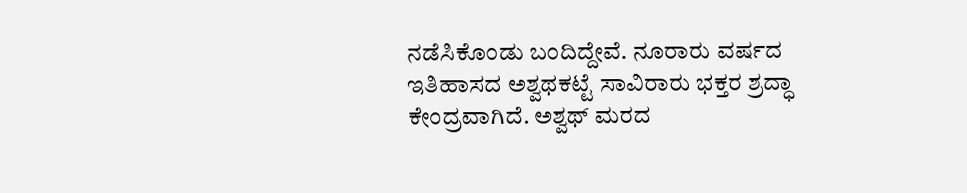ನಡೆಸಿಕೊಂಡು ಬಂದಿದ್ದೇವೆ. ನೂರಾರು ವರ್ಷದ ಇತಿಹಾಸದ ಅಶ್ವಥಕಟ್ಟೆ ಸಾವಿರಾರು ಭಕ್ತರ ಶ್ರದ್ಧಾ ಕೇಂದ್ರವಾಗಿದೆ. ಅಶ್ವಥ್ ಮರದ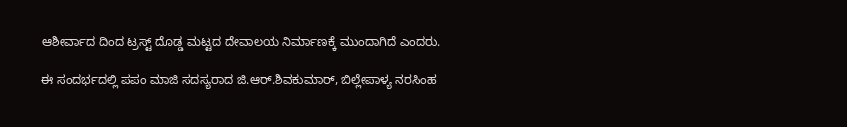ಆಶೀರ್ವಾದ ದಿಂದ ಟ್ರಸ್ಟ್ ದೊಡ್ಡ ಮಟ್ಟದ ದೇವಾಲಯ ನಿರ್ಮಾಣಕ್ಕೆ ಮುಂದಾಗಿದೆ ಎಂದರು.

ಈ ಸಂದರ್ಭದಲ್ಲಿ ಪಪಂ ಮಾಜಿ ಸದಸ್ಯರಾದ ಜಿ.ಆರ್.ಶಿವಕುಮಾರ್, ಬಿಲ್ಲೇಪಾಳ್ಯ ನರಸಿಂಹ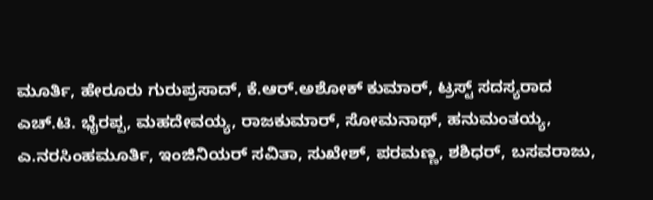ಮೂರ್ತಿ, ಹೇರೂರು ಗುರುಪ್ರಸಾದ್, ಕೆ.ಆರ್.ಅಶೋಕ್ ಕುಮಾರ್, ಟ್ರಸ್ಟ್ ಸದಸ್ಯರಾದ ಎಚ್.ಟಿ. ಭೈರಪ್ಪ, ಮಹದೇವಯ್ಯ, ರಾಜಕುಮಾರ್, ಸೋಮನಾಥ್, ಹನುಮಂತಯ್ಯ, ಎ.ನರಸಿಂಹಮೂರ್ತಿ, ಇಂಜಿನಿಯರ್ ಸವಿತಾ, ಸುಖೇಶ್, ಪರಮಣ್ಣ, ಶಶಿಧರ್, ಬಸವರಾಜು,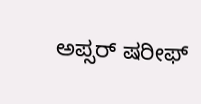ಅಪ್ಸರ್ ಷರೀಫ್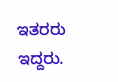ಇತರರು ಇದ್ದರು.